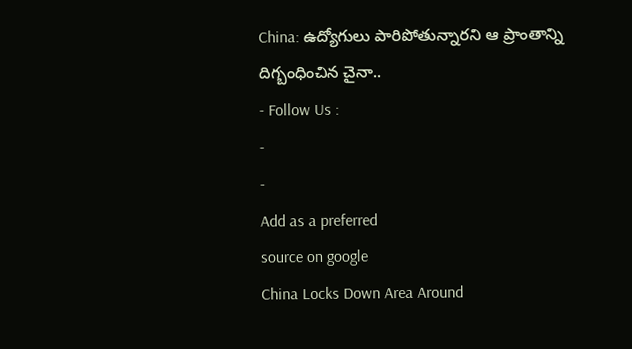China: ఉద్యోగులు పారిపోతున్నారని ఆ ప్రాంతాన్ని దిగ్బంధించిన చైనా..
- Follow Us :
-
-
Add as a preferred
source on google
China Locks Down Area Around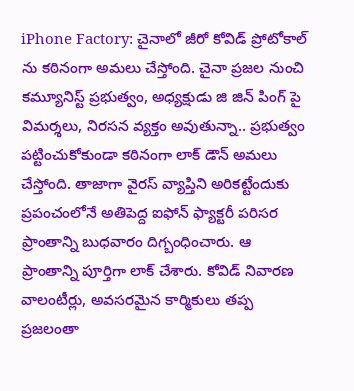iPhone Factory: చైనాలో జీరో కోవిడ్ ప్రోటోకాల్ ను కఠినంగా అమలు చేస్తోంది. చైనా ప్రజల నుంచి కమ్యూనిస్ట్ ప్రభుత్వం, అధ్యక్షుడు జి జిన్ పింగ్ పై విమర్శలు, నిరసన వ్యక్తం అవుతున్నా.. ప్రభుత్వం పట్టించుకోకుండా కఠినంగా లాక్ డౌన్ అమలు చేస్తోంది. తాజాగా వైరస్ వ్యాప్తిని అరికట్టేందుకు ప్రపంచంలోనే అతిపెద్ద ఐఫోన్ ఫ్యాక్టరీ పరిసర ప్రాంతాన్ని బుధవారం దిగ్బంధించారు. ఆ ప్రాంతాన్ని పూర్తిగా లాక్ చేశారు. కోవిడ్ నివారణ వాలంటీర్లు, అవసరమైన కార్మికులు తప్ప ప్రజలంతా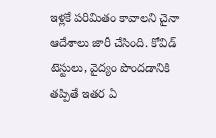ఇళ్లకే పరిమితం కావాలని చైనా ఆదేశాలు జారీ చేసింది. కోవిడ్ టెస్టులు, వైద్యం పొందడానికి తప్పితే ఇతర ఏ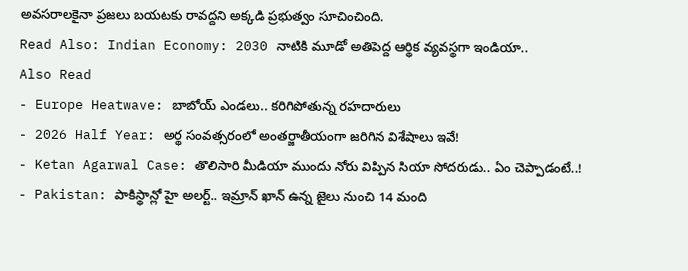అవసరాలకైనా ప్రజలు బయటకు రావద్దని అక్కడి ప్రభుత్వం సూచించింది.
Read Also: Indian Economy: 2030 నాటికి మూడో అతిపెద్ద ఆర్థిక వ్యవస్థగా ఇండియా..
Also Read
- Europe Heatwave: బాబోయ్ ఎండలు.. కరిగిపోతున్న రహదారులు
- 2026 Half Year: అర్థ సంవత్సరంలో అంతర్జాతీయంగా జరిగిన విశేషాలు ఇవే!
- Ketan Agarwal Case: తొలిసారి మీడియా ముందు నోరు విప్పిన సియా సోదరుడు.. ఏం చెప్పాడంటే..!
- Pakistan: పాకిస్థాన్లో హై అలర్ట్.. ఇమ్రాన్ ఖాన్ ఉన్న జైలు నుంచి 14 మంది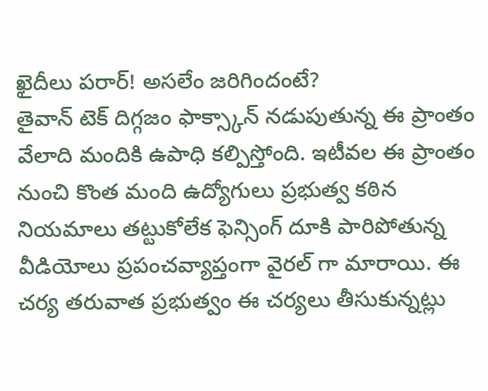ఖైదీలు పరార్! అసలేం జరిగిందంటే?
తైవాన్ టెక్ దిగ్గజం ఫాక్స్కాన్ నడుపుతున్న ఈ ప్రాంతం వేలాది మందికి ఉపాధి కల్పిస్తోంది. ఇటీవల ఈ ప్రాంతం నుంచి కొంత మంది ఉద్యోగులు ప్రభుత్వ కఠిన నియమాలు తట్టుకోలేక ఫెన్సింగ్ దూకి పారిపోతున్న వీడియోలు ప్రపంచవ్యాప్తంగా వైరల్ గా మారాయి. ఈ చర్య తరువాత ప్రభుత్వం ఈ చర్యలు తీసుకున్నట్లు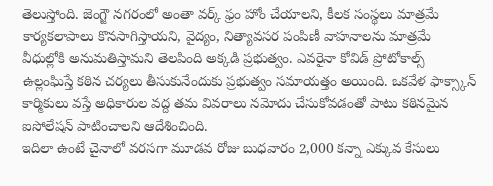తెలుస్తోంది. జెంగ్జౌ నగరంలో అంతా వర్క్ ఫ్రం హోం చేయాలని, కీలక సంస్థలు మాత్రమే కార్యకలాపాలు కొనసాగిస్తాయని, వైద్యం, నిత్యావసర పంపిణీ వాహనాలను మాత్రమే వీధుల్లోకి అనుమతిస్తామని తెలపింది అక్కడి ప్రభుత్వం. ఎవరైనా కోవిడ్ ప్రోటోకాల్స్ ఉల్లంఘిస్తే కఠిన చర్యలు తీసుకునేందుకు ప్రభుత్వం సమాయత్తం అయింది. ఒకవేళ ఫాక్స్కాన్ కార్మికులు వస్తే అధికారుల వద్ద తమ వివరాలు నమోదు చేసుకోవడంతో పాటు కఠినమైన ఐసోలేషన్ పాటించాలని ఆదేశించింది.
ఇదిలా ఉంటే చైనాలో వరసగా మూడవ రోజు బుధవారం 2,000 కన్నా ఎక్కువ కేసులు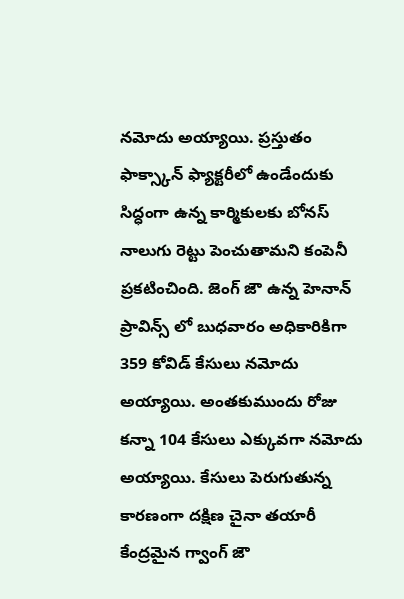నమోదు అయ్యాయి. ప్రస్తుతం ఫాక్స్కాన్ ఫ్యాక్టరీలో ఉండేందుకు సిద్ధంగా ఉన్న కార్మికులకు బోనస్ నాలుగు రెట్టు పెంచుతామని కంపెనీ ప్రకటించింది. జెంగ్ జౌ ఉన్న హెనాన్ ప్రావిన్స్ లో బుధవారం అధికారికిగా 359 కోవిడ్ కేసులు నమోదు అయ్యాయి. అంతకుముందు రోజు కన్నా 104 కేసులు ఎక్కువగా నమోదు అయ్యాయి. కేసులు పెరుగుతున్న కారణంగా దక్షిణ చైనా తయారీ కేంద్రమైన గ్వాంగ్ జౌ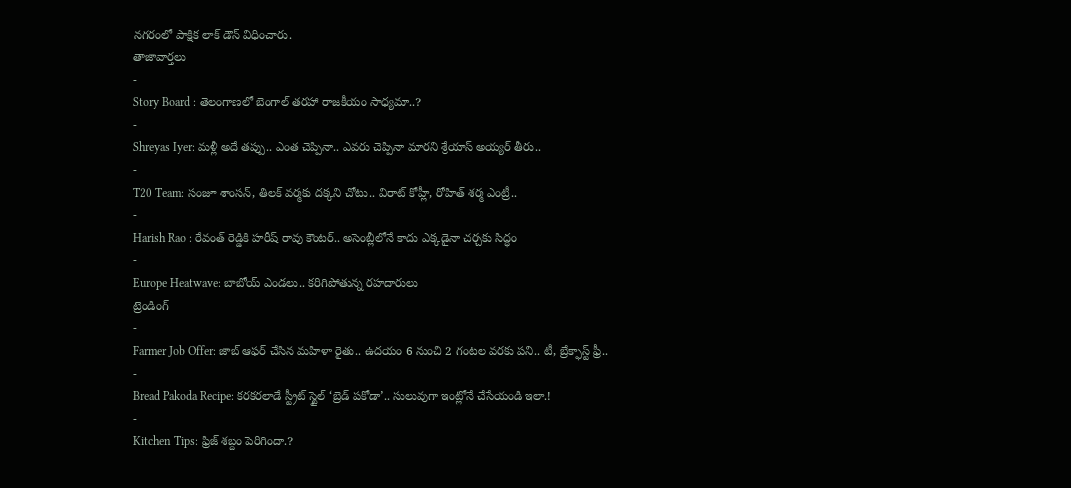నగరంలో పాక్షిక లాక్ డౌన్ విధించారు.
తాజావార్తలు
-
Story Board : తెలంగాణలో బెంగాల్ తరహా రాజకీయం సాధ్యమా..?
-
Shreyas Iyer: మళ్లీ అదే తప్పు.. ఎంత చెప్పినా.. ఎవరు చెప్పినా మారని శ్రేయాస్ అయ్యర్ తీరు..
-
T20 Team: సంజూ శాంసన్, తిలక్ వర్మకు దక్కని చోటు.. విరాట్ కోహ్లీ, రోహిత్ శర్మ ఎంట్రీ..
-
Harish Rao : రేవంత్ రెడ్డికి హరీష్ రావు కౌంటర్.. అసెంబ్లీలోనే కాదు ఎక్కడైనా చర్చకు సిద్ధం
-
Europe Heatwave: బాబోయ్ ఎండలు.. కరిగిపోతున్న రహదారులు
ట్రెండింగ్
-
Farmer Job Offer: జాబ్ ఆఫర్ చేసిన మహిళా రైతు.. ఉదయం 6 నుంచి 2 గంటల వరకు పని.. టీ, బ్రేక్ఫాస్ట్ ఫ్రీ..
-
Bread Pakoda Recipe: కరకరలాడే స్ట్రీట్ స్టైల్ ‘బ్రెడ్ పకోడా’.. సులువుగా ఇంట్లోనే చేసేయండి ఇలా.!
-
Kitchen Tips: ఫ్రిజ్ శబ్దం పెరిగిందా.?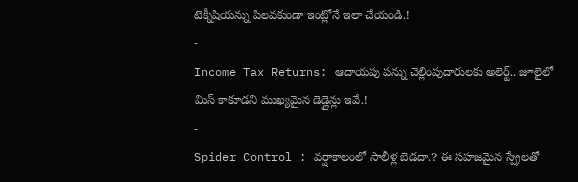టెక్నీషియన్ను పిలవకుండా ఇంట్లోనే ఇలా చేయండి.!
-
Income Tax Returns: ఆదాయపు పన్ను చెల్లింపుదారులకు అలెర్ట్.. జూలైలో మిస్ కాకూడని ముఖ్యమైన డెడ్లైన్లు ఇవే.!
-
Spider Control : వర్షాకాలంలో సాలీళ్ల బెడదా.? ఈ సహజమైన స్ప్రేలతో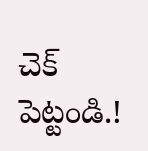చెక్ పెట్టండి.!